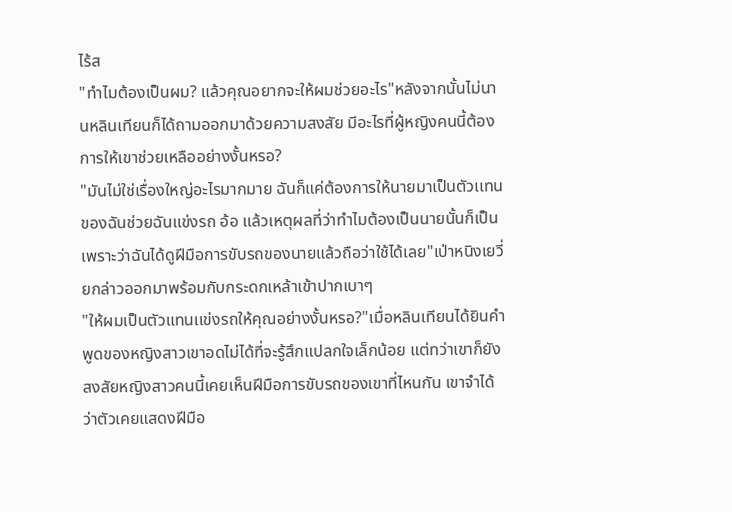ไร้ส
"ทำไมต้องเป็นผม? แล้วคุณอยากจะให้ผมช่วยอะไร"หลังจากนั้นไม่นานหลินเทียนก็ได้ถามออกมาด้วยความสงสัย มีอะไรที่ผู้หญิงคนนี้ต้องการให้เขาช่วยเหลืออย่างงั้นหรอ?
"มันไม่ใช่เรื่องใหญ่อะไรมากมาย ฉันก็แค่ต้องการให้นายมาเป็นตัวเเทนของฉันช่วยฉันแข่งรถ อ้อ แล้วเหตุผลที่ว่าทำไมต้องเป็นนายนั้นก็เป็นเพราะว่าฉันได้ดูฝีมือการขับรถของนายแล้วถือว่าใช้ได้เลย"เป่าหนิงเยวี่ยกล่าวออกมาพร้อมกับกระดกเหล้าเข้าปากเบาๆ
"ให้ผมเป็นตัวแทนเเข่งรถให้คุณอย่างงั้นหรอ?"เมื่อหลินเทียนได้ยินคำพูดของหญิงสาวเขาอดไม่ได้ที่จะรู้สึกแปลกใจเล็กน้อย แต่ทว่าเขาก็ยังสงสัยหญิงสาวคนนี้เคยเห็นฝีมือการขับรถของเขาที่ไหนกัน เขาจำได้ว่าตัวเคยแสดงฝีมือ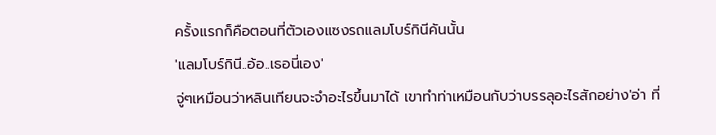ครั้งแรกก็คือตอนที่ตัวเองแซงรถแลมโบร์กินีคันนั้น
'แลมโบร์กินี..อ้อ..เธอนี่เอง'
จู่ๆเหมือนว่าหลินเทียนจะจำอะไรขึ้นมาได้ เขาทำท่าเหมือนกับว่าบรรลุอะไรสักอย่าง'อ่า ที่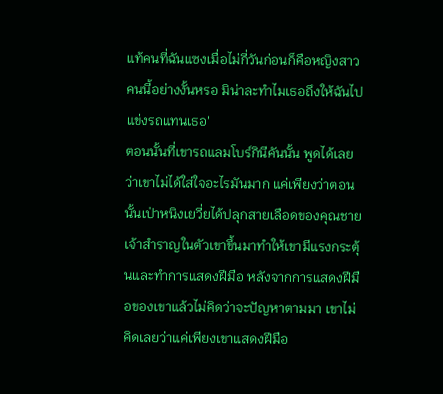แท้คนที่ฉันแซงเมื่อไม่กี่วันก่อนก็คือหญิงสาวคนนี้อย่างงั้นหรอ มิน่าละทำไมเธอถึงให้ฉันไปแข่งรถแทนเธอ'
ตอนนั้นที่เขารถแลมโบร์กินีคันนั้น พูดได้เลยว่าเขาไม่ได้ใส่ใจอะไรมันมาก แค่เพียงว่าตอนนั้นเป่าหนิงเยวี่ยได้ปลุกสายเลือดของคุณชายเจ้าสำราญในตัวเขาขึ้นมาทำให้เขามีแรงกระตุ้นและทำการแสดงฝีมือ หลังจากการแสดงฝีมือของเขาแล้วไม่คิดว่าจะปัญหาตามมา เขาไม่คิดเลยว่าแค่เพียงเขาแสดงฝีมือ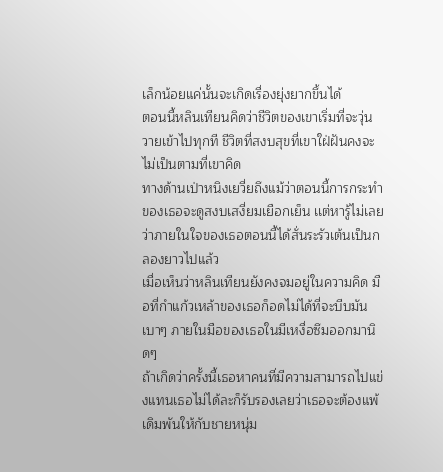เล็กน้อยแค่นั้นจะเกิดเรื่องยุ่งยากขึ้นได้
ตอนนี้หลินเทียนคิดว่าชีวิตของเขาเริ่มที่จะวุ่นวายเข้าไปทุกที ชีวิตที่สงบสุขที่เขาใฝ่ฝันคงจะไม่เป็นตามที่เขาคิด
ทางด้านเป่าหนิงเยวี่ยถึงแม้ว่าตอนนี้การกระทำของเธอจะดูสงบเสงี่ยมเยือกเย็น เเต่หารู้ไม่เลยว่าภายในใจของเธอตอนนี้ได้สั่นระรัวเต้นเป็นกลองยาวไปแล้ว
เมื่อเห็นว่าหลินเทียนยังคงจมอยู่ในความคิด มือที่กำแก้วเหล้าของเธอก็อดไม่ได้ที่จะบีบมันเบาๆ ภายในมือของเธอในมีเหงื่อซึมออกมานิดๆ
ถ้าเกิดว่าครั้งนี้เธอหาคนที่มีความสามารถไปแข่งแทนเธอไม่ได้ละก็รับรองเลยว่าเธอจะต้องแพ้เดิมพันให้กับชายหนุ่ม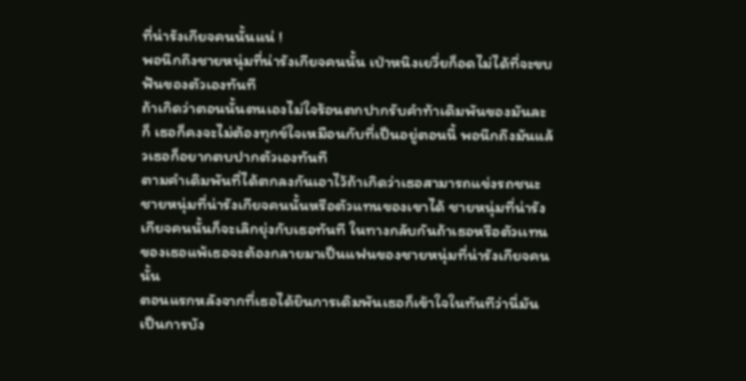ที่น่ารังเกียจคนนั้นแน่ !
พอนึกถึงชายหนุ่มที่น่ารังเกียจคนนั้น เป่าหนิงเยวี่ยก็อดไม่ได้ที่จะขบฟันของตัวเองทันที
ถ้าเกิดว่าตอนนั้นตนเองไม่ใจร้อนตกปากรับคำท้าเดิมพันของมันละก็ เธอก็คงจะไม่ต้องทุกข์ใจเหมือนกับที่เป็นอยู่ตอนนี้ พอนึกถึงมันแล้วเธอก็อยากตบปากตัวเองทันที
ตามคำเดิมพันที่ได้ตกลงกันเอาไว้ถ้าเกิดว่าเธอสามารถแข่งรถชนะชายหนุ่มที่น่ารังเกียจคนนั้นหรือตัวแทนของเขาได้ ชายหนุ่มที่น่ารังเกียจคนนั้นก็จะเลิกยุ่งกับเธอทันที ในทางกลับกันถ้าเธอหรือตัวเเทนของเธอแพ้เธอจะต้องกลายมาเป็นแฟนของชายหนุ่มที่น่ารังเกียจคนนั้น
ตอนแรกหลังจากที่เธอได้ยินการเดิมพันเธอก็เข้าใจในทันทีว่านี่มันเป็นการบัง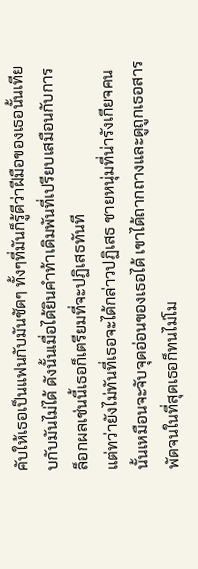คับให้เธอเป็นแฟนกับมันชัดๆ ทั้งๆที่มันก็รู้ดีว่าฝีมือของเธอนั้นเทียบกับมันไม่ได้ ดังนั้นเมื่อได้ยินคำท้าเดิมพันที่เปรียบเสมือนกับการล็อกผลเช่นนี้เธอก็เตรียมที่จะปฏิเสธทันที
แต่ทว่ายังไม่ทันที่เธอจะได้กล่าวปฏิเสธ ชายหนุ่มที่น่ารังเกียจคนนั้นเหมือนจะจับจุดอ่อนของเธอได้ เขาได้ถากถางและดูถูกเธอสารพัดจนในที่สุดเธอก็ทนไม่โม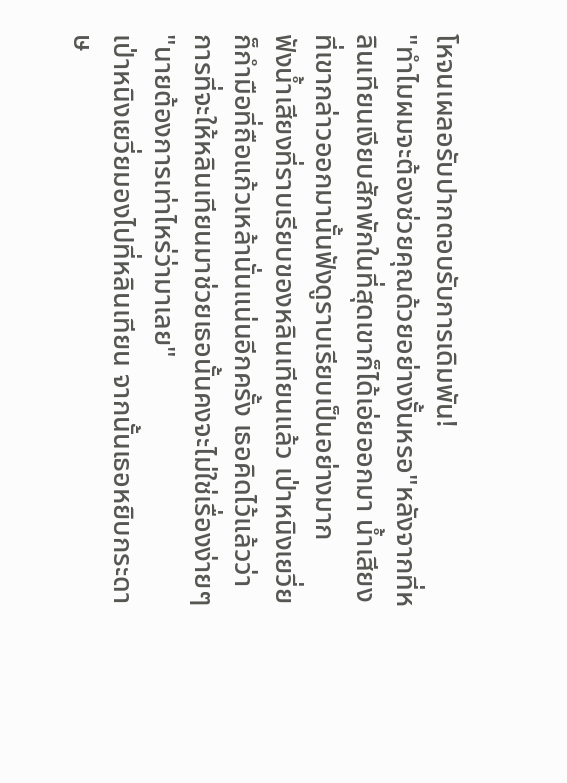โหจนเผลอรับปากตอบรับการเดิมพัน!
"ทำไมผมจะต้องช่วยคุณด้วยอย่างงั้นหรอ"หลังจากที่หลินเทียนเงียบสักพักในที่สุดเขาก็ได้เอ่ยออกมา น้ำเสียงที่เขากล่าวออกมานั้นฟังดูราบเรียบเป็นอย่างมาก
ฟังน้ำเสียงที่ราบเรียบของหลินเทียนแล้ว เป่าหนิงเยวี่ยก็กำมือที่ถือแก้วเหล้านั่นแน่นอีกครั้ง เธอคิดไว้แล้วว่าการที่จะให้หลินเทียนมาช่วยเธอนั้นคงจะไม่ใช่เรื่องง่ายๆ "นายต้องการเท่าไหร่ว่ามาเลย"
เป่าหนิงเยวี่ยมองไปที่หลินเทียน จากนั้นเธอหยิบกระดาษ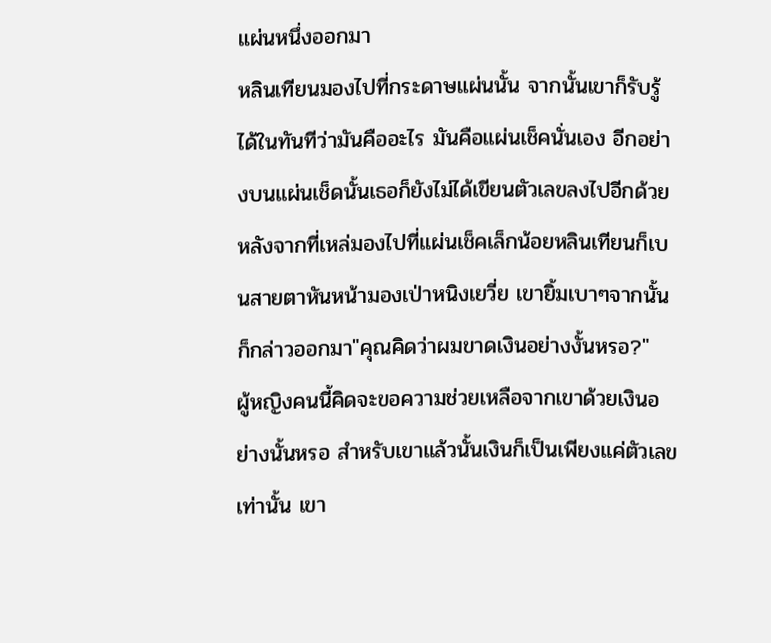แผ่นหนึ่งออกมา
หลินเทียนมองไปที่กระดาษแผ่นนั้น จากนั้นเขาก็รับรู้ได้ในทันทีว่ามันคืออะไร มันคือแผ่นเช็คนั่นเอง อีกอย่างบนแผ่นเช็ดนั้นเธอก็ยังไม่ได้เขียนตัวเลขลงไปอีกด้วย
หลังจากที่เหล่มองไปที่แผ่นเช็คเล็กน้อยหลินเทียนก็เบนสายตาหันหน้ามองเป่าหนิงเยวี่ย เขายิ้มเบาๆจากนั้นก็กล่าวออกมา"คุณคิดว่าผมขาดเงินอย่างงั้นหรอ?"
ผู้หญิงคนนี้คิดจะขอความช่วยเหลือจากเขาด้วยเงินอย่างนั้นหรอ สำหรับเขาแล้วนั้นเงินก็เป็นเพียงแค่ตัวเลขเท่านั้น เขา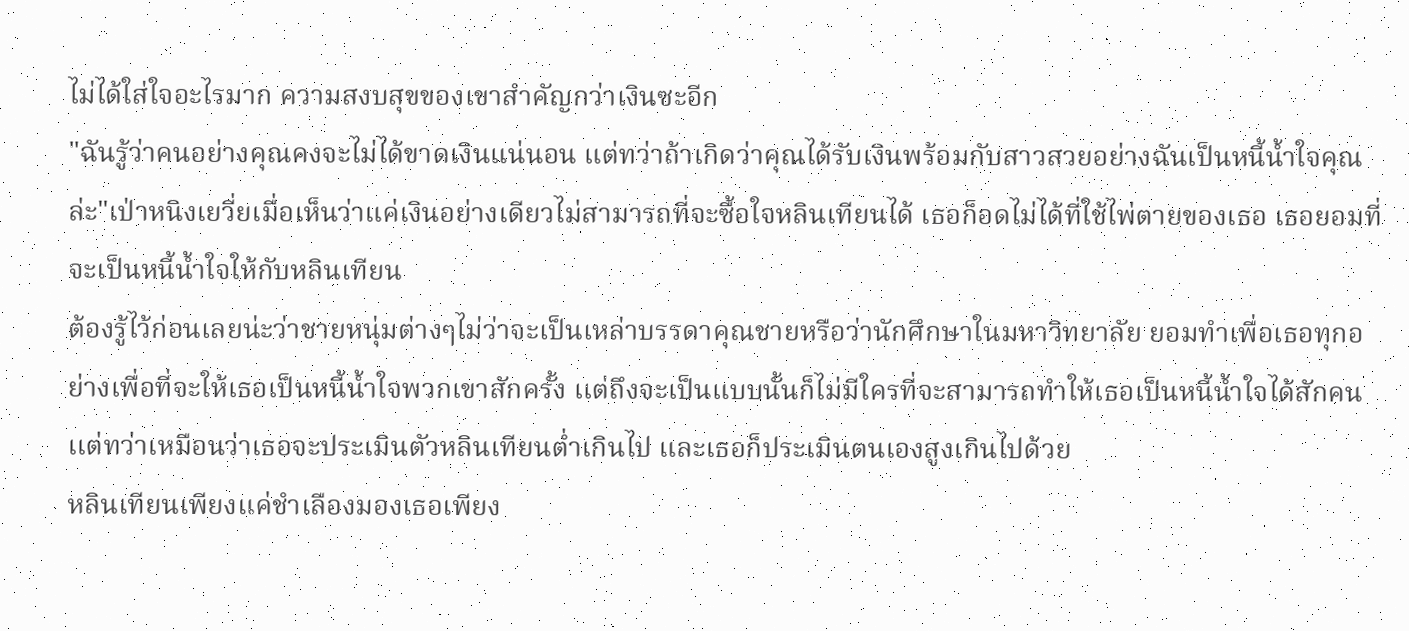ไม่ได้ใส่ใจอะไรมาก ความสงบสุขของเขาสำคัญกว่าเงินซะอีก
"ฉันรู้ว่าคนอย่างคุณคงจะไม่ได้ขาดเงินแน่นอน แต่ทว่าถ้าเกิดว่าคุณได้รับเงินพร้อมกับสาวสวยอย่างฉันเป็นหนี้น้ำใจคุณล่ะ"เป่าหนิงเยวี่ยเมื่อเห็นว่าแค่เงินอย่างเดียวไม่สามารถที่จะซื้อใจหลินเทียนได้ เธอก็อดไม่ได้ที่ใช้ไพ่ตายของเธอ เธอยอมที่จะเป็นหนี้น้ำใจให้กับหลินเทียน
ต้องรู้ไว้ก่อนเลยน่ะว่าชายหนุ่มต่างๆไม่ว่าจะเป็นเหล่าบรรดาคุณชายหรือว่านักศึกษาในมหาวิทยาลัย ยอมทำเพื่อเธอทุกอย่างเพื่อที่จะให้เธอเป็นหนี้น้ำใจพวกเขาสักครั้ง เเต่ถึงจะเป็นแบบนั้นก็ไม่มีใครที่จะสามารถทำให้เธอเป็นหนี้น้ำใจได้สักคน
เเต่ทว่าเหมือนว่าเธอจะประเมินตัวหลินเทียนต่ำเกินไป และเธอก็ประเมินตนเองสูงเกินไปด้วย
หลินเทียนเพียงแค่ชำเลืองมองเธอเพียง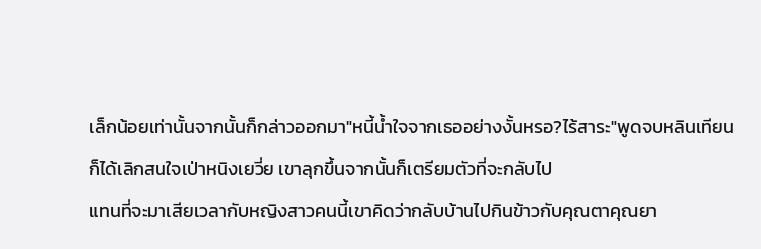เล็กน้อยเท่านั้นจากนั้นก็กล่าวออกมา"หนี้น้ำใจจากเธออย่างงั้นหรอ?ไร้สาระ"พูดจบหลินเทียนก็ได้เลิกสนใจเป่าหนิงเยวี่ย เขาลุกขึ้นจากนั้นก็เตรียมตัวที่จะกลับไป
แทนที่จะมาเสียเวลากับหญิงสาวคนนี้เขาคิดว่ากลับบ้านไปกินข้าวกับคุณตาคุณยา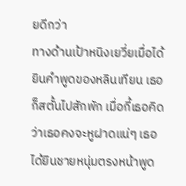ยดีกว่า
ทางด้านเป้าหนิงเยวี่ยเมื่อได้ยินคำพูดของหลินเทียน เธอก็สตั้นไปสักพัก เมื่อกี้เธอคิดว่าเธอคงจะหูฝาดแน่ๆ เธอได้ยินชายหนุ่มตรงหน้าพูด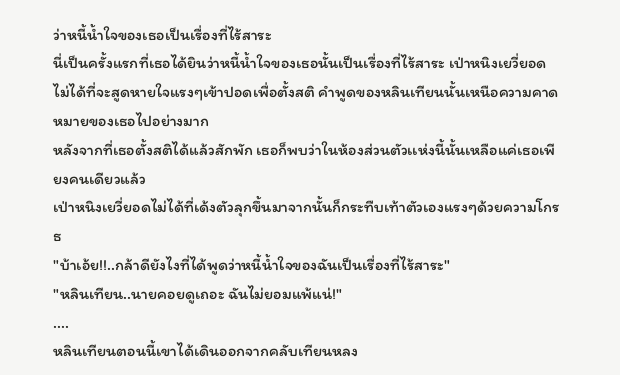ว่าหนี้น้ำใจของเธอเป็นเรื่องที่ไร้สาระ
นี่เป็นครั้งแรกที่เธอได้ยินว่าหนี้น้ำใจของเธอนั้นเป็นเรื่องที่ไร้สาระ เป่าหนิงเยวี่ยอดไม่ได้ที่จะสูดหายใจแรงๆเข้าปอดเพื่อตั้งสติ คำพูดของหลินเทียนนั้นเหนือความคาดหมายของเธอไปอย่างมาก
หลังจากที่เธอตั้งสติได้แล้วสักพัก เธอก็พบว่าในห้องส่วนตัวเเห่งนี้นั้นเหลือแค่เธอเพียงคนเดียวแล้ว
เป่าหนิงเยวี่ยอดไม่ได้ที่เด้งตัวลุกขึ้นมาจากนั้นก็กระทืบเท้าตัวเองแรงๆด้วยความโกรธ
"บ้าเอ้ย!!..กล้าดียังไงที่ได้พูดว่าหนี้น้ำใจของฉันเป็นเรื่องที่ไร้สาระ"
"หลินเทียน..นายคอยดูเถอะ ฉันไม่ยอมแพ้แน่!"
....
หลินเทียนตอนนี้เขาได้เดินออกจากคลับเทียนหลง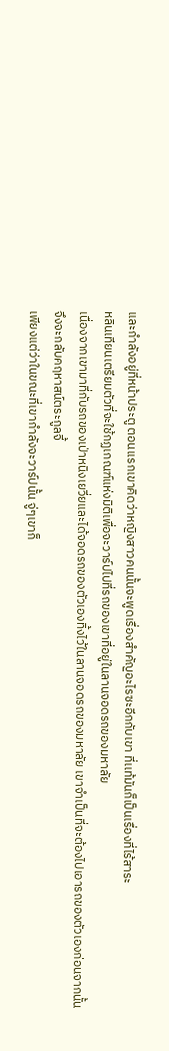และกำลังอยู่ที่หน้าประตู ตอนเเรกเขาคิดว่าหญิงสาวคนนั้นจะพูดเรื่องสำคัญอะไรซะอีกกับเขา ที่เเท้มันก็เป็นเรื่องที่ไร้สาระ
หลินเทียนเตรียมตัวที่จะใช้กฏเกณฑ์แห่งมิติเพื่อจะวาร์ปไปที่รถของเขาที่อยู่ในลานจอดรถของมหาลัย
เนื่องจากเขามาที่กับรถของเป่าหนิงเยวี่ยและได้จอดรถของตัวเองทิ้งไว้ในลานจอดรถของมหาลัย เขาจำเป็นที่จะต้องไปเอารถของตัวเองก่อนจากนั้นจึงจะกลับคฤหาสน์ตระกูลจี้
เพียงแต่ว่าในขณะที่เขากำลังจะวาร์ปนั้น จู่ๆเขาก็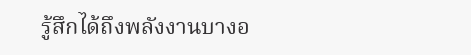รู้สึกได้ถึงพลังงานบางอ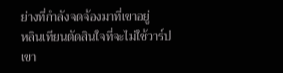ย่างที่กำลังจดจ้องมาที่เขาอยู่
หลินเทียนตัดสินใจที่จะไม่ใช้วาร์ป เขา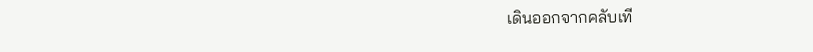เดินออกจากคลับเที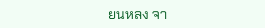ยนหลง จา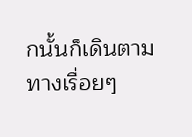กนั้นก็เดินตามทางเรื่อยๆ